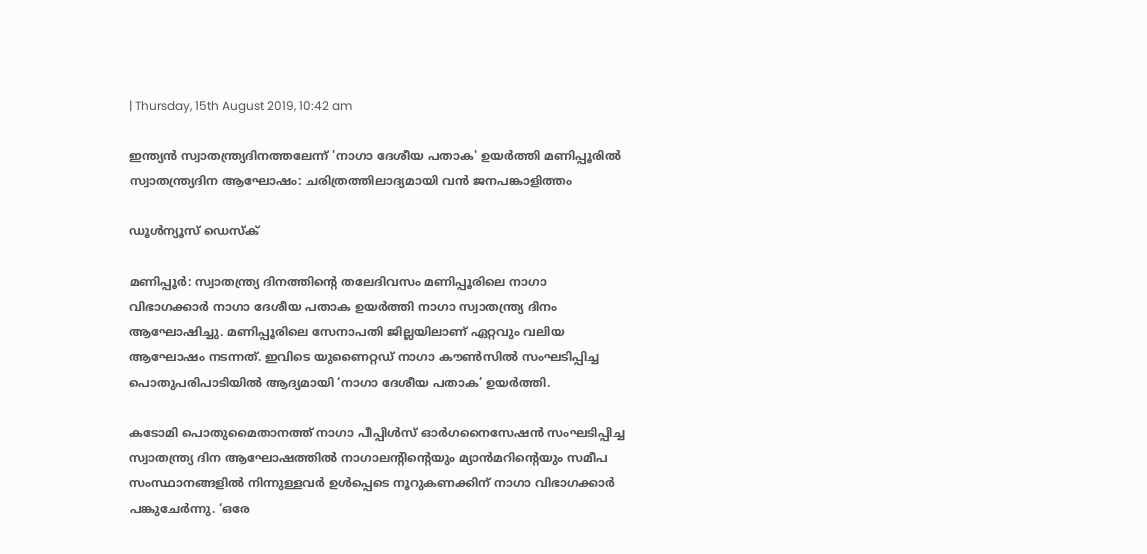| Thursday, 15th August 2019, 10:42 am

ഇന്ത്യന്‍ സ്വാതന്ത്ര്യദിനത്തലേന്ന് 'നാഗാ ദേശീയ പതാക' ഉയര്‍ത്തി മണിപ്പൂരില്‍ സ്വാതന്ത്ര്യദിന ആഘോഷം: ചരിത്രത്തിലാദ്യമായി വന്‍ ജനപങ്കാളിത്തം

ഡൂള്‍ന്യൂസ് ഡെസ്‌ക്

മണിപ്പൂര്‍: സ്വാതന്ത്ര്യ ദിനത്തിന്റെ തലേദിവസം മണിപ്പൂരിലെ നാഗാ വിഭാഗക്കാര്‍ നാഗാ ദേശീയ പതാക ഉയര്‍ത്തി നാഗാ സ്വാതന്ത്ര്യ ദിനം ആഘോഷിച്ചു. മണിപ്പൂരിലെ സേനാപതി ജില്ലയിലാണ് ഏറ്റവും വലിയ ആഘോഷം നടന്നത്. ഇവിടെ യുണൈറ്റഡ് നാഗാ കൗണ്‍സില്‍ സംഘടിപ്പിച്ച പൊതുപരിപാടിയില്‍ ആദ്യമായി ‘നാഗാ ദേശീയ പതാക’ ഉയര്‍ത്തി.

കടോമി പൊതുമൈതാനത്ത് നാഗാ പീപ്പിള്‍സ് ഓര്‍ഗനൈസേഷന്‍ സംഘടിപ്പിച്ച സ്വാതന്ത്ര്യ ദിന ആഘോഷത്തില്‍ നാഗാലന്റിന്റെയും മ്യാന്‍മറിന്റെയും സമീപ സംസ്ഥാനങ്ങളില്‍ നിന്നുള്ളവര്‍ ഉള്‍പ്പെടെ നൂറുകണക്കിന് നാഗാ വിഭാഗക്കാര്‍ പങ്കുചേര്‍ന്നു. ‘ഒരേ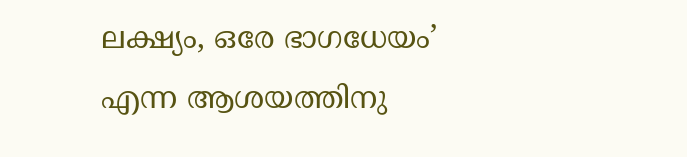ലക്ഷ്യം, ഒരേ ഭാഗധേയം’ എന്ന ആശയത്തിനു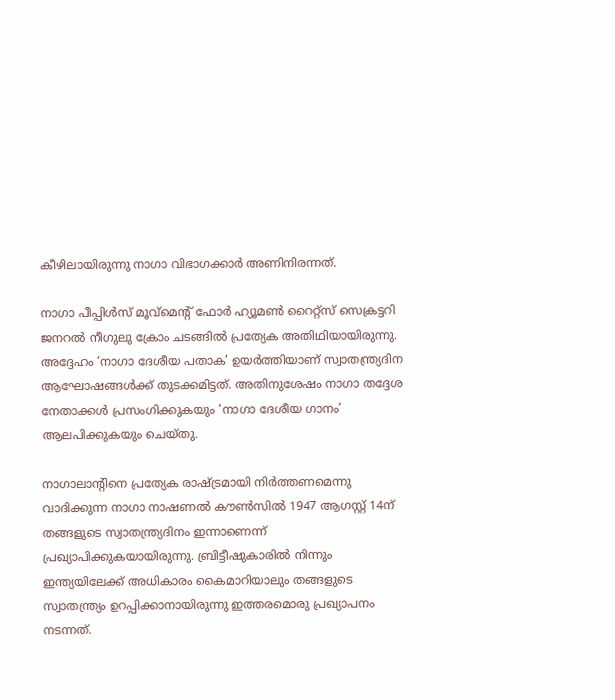കീഴിലായിരുന്നു നാഗാ വിഭാഗക്കാര്‍ അണിനിരന്നത്.

നാഗാ പീപ്പിള്‍സ് മൂവ്‌മെന്റ് ഫോര്‍ ഹ്യൂമണ്‍ റൈറ്റ്‌സ് സെക്രട്ടറി ജനറല്‍ നീഗുലു ക്രോം ചടങ്ങില്‍ പ്രത്യേക അതിഥിയായിരുന്നു. അദ്ദേഹം ‘നാഗാ ദേശീയ പതാക’ ഉയര്‍ത്തിയാണ് സ്വാതന്ത്ര്യദിന ആഘോഷങ്ങള്‍ക്ക് തുടക്കമിട്ടത്. അതിനുശേഷം നാഗാ തദ്ദേശ നേതാക്കള്‍ പ്രസംഗിക്കുകയും ‘നാഗാ ദേശീയ ഗാനം’ ആലപിക്കുകയും ചെയ്തു.

നാഗാലാന്റിനെ പ്രത്യേക രാഷ്ട്രമായി നിര്‍ത്തണമെന്നു വാദിക്കുന്ന നാഗാ നാഷണല്‍ കൗണ്‍സില്‍ 1947 ആഗസ്റ്റ് 14ന് തങ്ങളുടെ സ്വാതന്ത്ര്യദിനം ഇന്നാണെന്ന് പ്രഖ്യാപിക്കുകയായിരുന്നു. ബ്രിട്ടീഷുകാരില്‍ നിന്നും ഇന്ത്യയിലേക്ക് അധികാരം കൈമാറിയാലും തങ്ങളുടെ സ്വാതന്ത്ര്യം ഉറപ്പിക്കാനായിരുന്നു ഇത്തരമൊരു പ്രഖ്യാപനം നടന്നത്.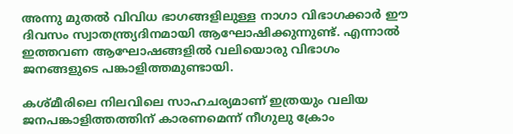അന്നു മുതല്‍ വിവിധ ഭാഗങ്ങളിലുള്ള നാഗാ വിഭാഗക്കാര്‍ ഈ ദിവസം സ്വാതന്ത്ര്യദിനമായി ആഘോഷിക്കുന്നുണ്ട്. എന്നാല്‍ ഇത്തവണ ആഘോഷങ്ങളില്‍ വലിയൊരു വിഭാഗം ജനങ്ങളുടെ പങ്കാളിത്തമുണ്ടായി.

കശ്മീരിലെ നിലവിലെ സാഹചര്യമാണ് ഇത്രയും വലിയ ജനപങ്കാളിത്തത്തിന് കാരണമെന്ന് നീഗുലു ക്രോം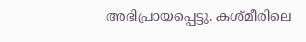അഭിപ്രായപ്പെട്ടു. കശ്മീരിലെ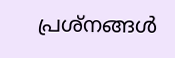പ്രശ്‌നങ്ങള്‍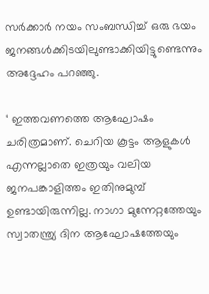സര്‍ക്കാര്‍ നയം സംബന്ധിച്ച് ഒരു ഭയം ജനങ്ങള്‍ക്കിടയിലുണ്ടാക്കിയിട്ടുണ്ടെന്നും അദ്ദേഹം പറഞ്ഞു.

‘ ഇത്തവണത്തെ ആഘോഷം ചരിത്രമാണ്. ചെറിയ കൂട്ടം ആളുകള്‍ എന്നല്ലാതെ ഇത്രയും വലിയ ജനപങ്കാളിത്തം ഇതിനുമുമ്പ് ഉണ്ടായിരുന്നില്ല. നാഗാ മുന്നേറ്റത്തേയും സ്വാതന്ത്ര്യ ദിന ആഘോഷത്തേയും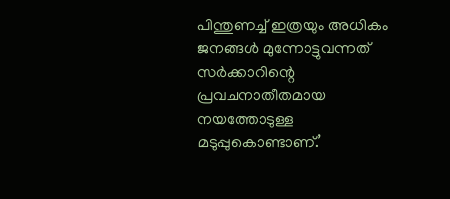പിന്തുണച്ച് ഇത്രയും അധികം ജനങ്ങള്‍ മുന്നോട്ടുവന്നത് സര്‍ക്കാറിന്റെ പ്രവചനാതീതമായ നയത്തോടുള്ള മടുപ്പുകൊണ്ടാണ്.’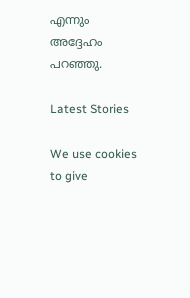എന്നും അദ്ദേഹം പറഞ്ഞു.

Latest Stories

We use cookies to give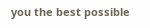you the best possible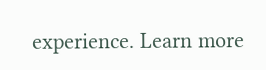experience. Learn more